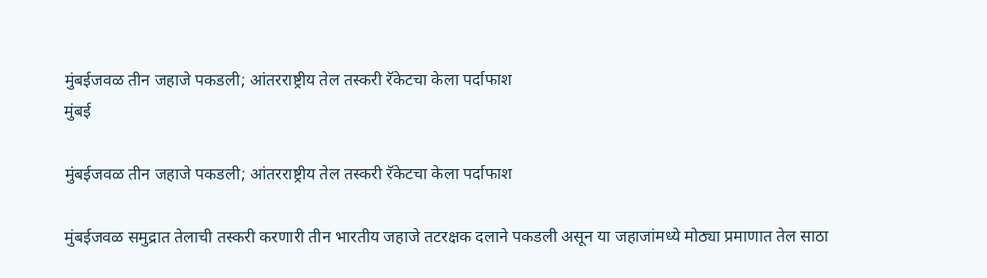मुंबईजवळ तीन जहाजे पकडली; आंतरराष्ट्रीय तेल तस्करी रॅकेटचा केला पर्दाफाश
मुंबई

मुंबईजवळ तीन जहाजे पकडली; आंतरराष्ट्रीय तेल तस्करी रॅकेटचा केला पर्दाफाश

मुंबईजवळ समुद्रात तेलाची तस्करी करणारी तीन भारतीय जहाजे तटरक्षक दलाने पकडली असून या जहाजांमध्ये मोठ्या प्रमाणात तेल साठा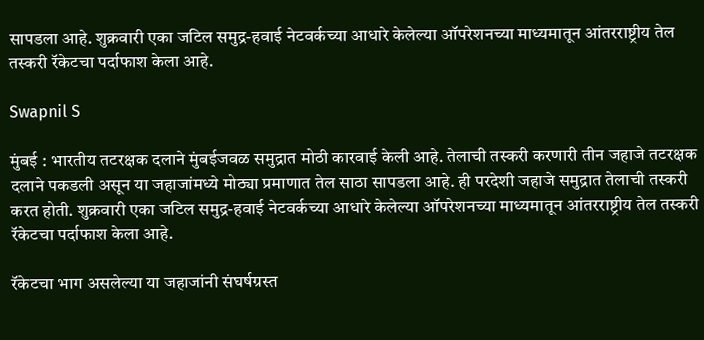सापडला आहे. शुक्रवारी एका जटिल समुद्र-हवाई नेटवर्कच्या आधारे केलेल्या ऑपरेशनच्या माध्यमातून आंतरराष्ट्रीय तेल तस्करी रॅकेटचा पर्दाफाश केला आहे.

Swapnil S

मुंबई : भारतीय तटरक्षक दलाने मुंबईजवळ समुद्रात मोठी कारवाई केली आहे. तेलाची तस्करी करणारी तीन जहाजे तटरक्षक दलाने पकडली असून या जहाजांमध्ये मोठ्या प्रमाणात तेल साठा सापडला आहे. ही परदेशी जहाजे समुद्रात तेलाची तस्करी करत होती. शुक्रवारी एका जटिल समुद्र-हवाई नेटवर्कच्या आधारे केलेल्या ऑपरेशनच्या माध्यमातून आंतरराष्ट्रीय तेल तस्करी रॅकेटचा पर्दाफाश केला आहे.

रॅकेटचा भाग असलेल्या या जहाजांनी संघर्षग्रस्त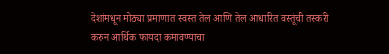देशांमधून मोठ्या प्रमाणात स्वस्त तेल आणि तेल आधारित वस्तूंची तस्करी करुन आर्थिक फायदा कमावण्याचा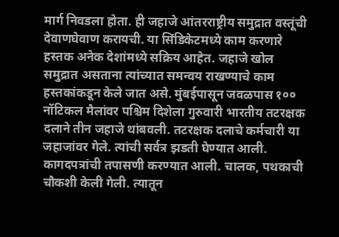मार्ग निवडला होता. ही जहाजे आंतरराष्ट्रीय समुद्रात वस्तूंची देवाणघेवाण करायची. या सिंडिकेटमध्ये काम करणारे हस्तक अनेक देशांमध्ये सक्रिय आहेत. जहाजे खोल समुद्रात असताना त्यांच्यात समन्वय राखण्याचे काम हस्तकांकडून केले जात असे. मुंबईपासून जवळपास १०० नॉटिकल मैलांवर पश्चिम दिशेला गुरुवारी भारतीय तटरक्षक दलाने तीन जहाजे थांबवली. तटरक्षक दलाचे कर्मचारी या जहाजांवर गेले. त्यांची सर्वत्र झडती घेण्यात आली. कागदपत्रांची तपासणी करण्यात आली. चालक, पथकाची चौकशी केली गेली. त्यातून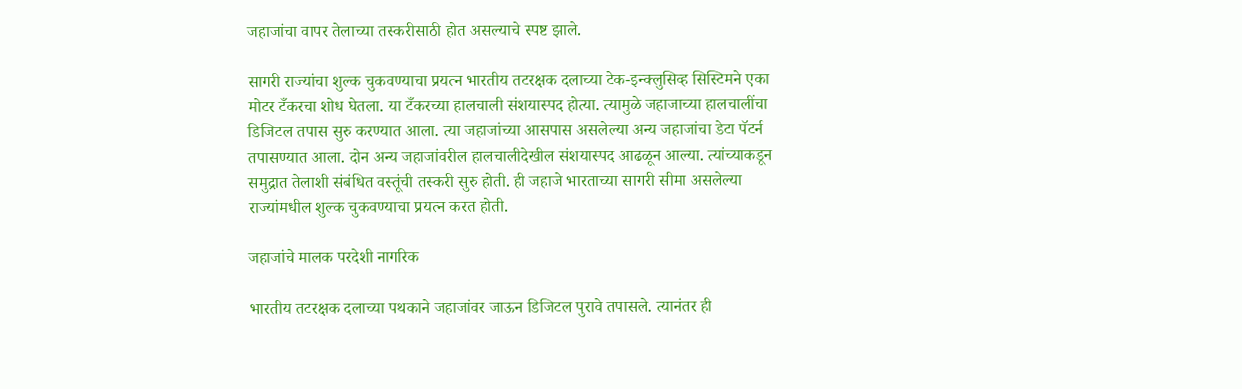जहाजांचा वापर तेलाच्या तस्करीसाठी होत असल्याचे स्पष्ट झाले.

सागरी राज्यांचा शुल्क चुकवण्याचा प्रयत्न भारतीय तटरक्षक दलाच्या टेक-इन्क्लुसिव्ह सिस्टिमने एका मोटर टँकरचा शोध घेतला. या टँकरच्या हालचाली संशयास्पद होत्या. त्यामुळे जहाजाच्या हालचालींचा डिजिटल तपास सुरु करण्यात आला. त्या जहाजांच्या आसपास असलेल्या अन्य जहाजांचा डेटा पॅटर्न तपासण्यात आला. दोन अन्य जहाजांवरील हालचालीदेखील संशयास्पद आढळून आल्या. त्यांच्याकडून समुद्रात तेलाशी संबंधित वस्तूंची तस्करी सुरु होती. ही जहाजे भारताच्या सागरी सीमा असलेल्या राज्यांमधील शुल्क चुकवण्याचा प्रयत्न करत होती.

जहाजांचे मालक परदेशी नागरिक

भारतीय तटरक्षक दलाच्या पथकाने जहाजांवर जाऊन डिजिटल पुरावे तपासले. त्यानंतर ही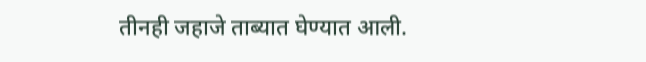तीनही जहाजे ताब्यात घेण्यात आली.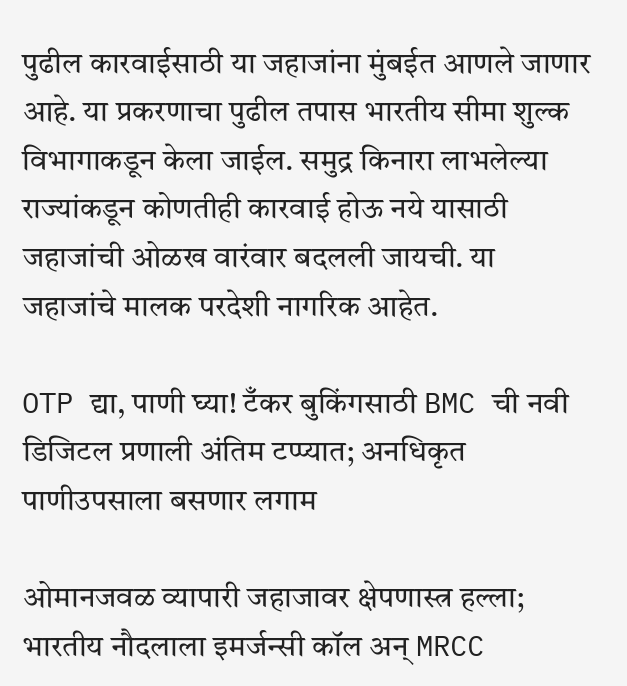पुढील कारवाईसाठी या जहाजांना मुंबईत आणले जाणार आहे. या प्रकरणाचा पुढील तपास भारतीय सीमा शुल्क विभागाकडून केला जाईल. समुद्र किनारा लाभलेल्या राज्यांकडून कोणतीही कारवाई होऊ नये यासाठी जहाजांची ओळख वारंवार बदलली जायची. या जहाजांचे मालक परदेशी नागरिक आहेत.

OTP द्या, पाणी घ्या! टँकर बुकिंगसाठी BMC ची नवी डिजिटल प्रणाली अंतिम टप्प्यात; अनधिकृत पाणीउपसाला बसणार लगाम

ओमानजवळ व्यापारी जहाजावर क्षेपणास्त्र हल्ला; भारतीय नौदलाला इमर्जन्सी कॉल अन् MRCC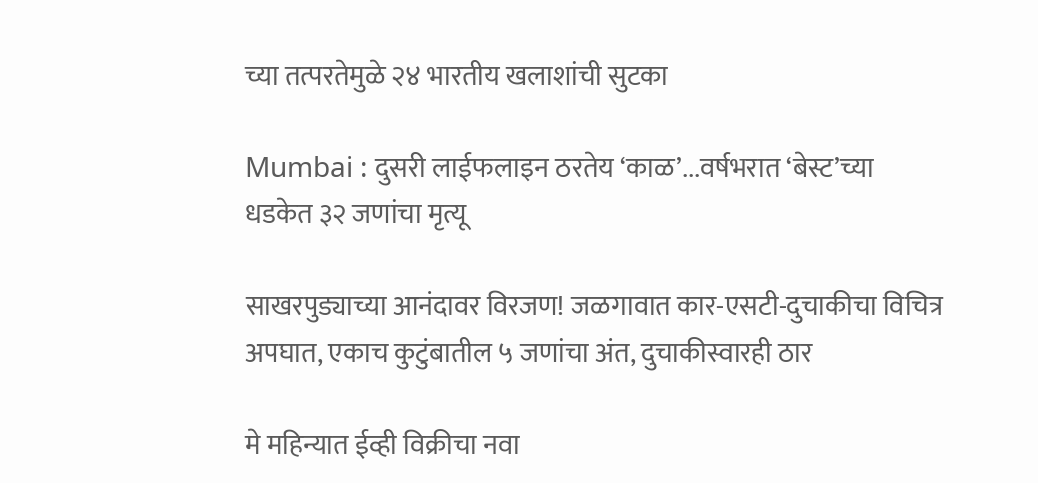च्या तत्परतेमुळे २४ भारतीय खलाशांची सुटका

Mumbai : दुसरी लाईफलाइन ठरतेय ‘काळ’...वर्षभरात ‘बेस्ट’च्या धडकेत ३२ जणांचा मृत्यू

साखरपुड्याच्या आनंदावर विरजण! जळगावात कार-एसटी-दुचाकीचा विचित्र अपघात, एकाच कुटुंबातील ५ जणांचा अंत, दुचाकीस्वारही ठार

मे महिन्यात ईव्ही विक्रीचा नवा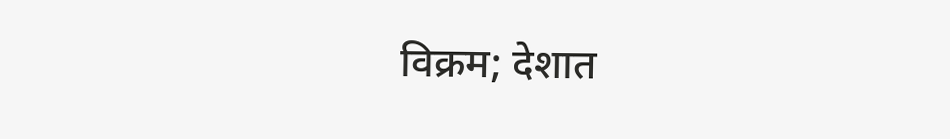विक्रम; देशात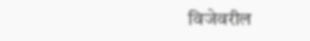विजेवरील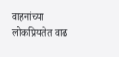वाहनांच्या लोकप्रियतेत वाढ